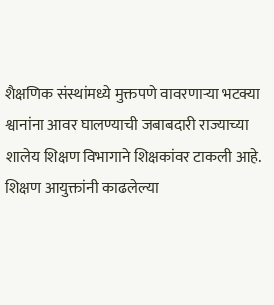शैक्षणिक संस्थांमध्ये मुक्तपणे वावरणाऱ्या भटक्या श्वानांना आवर घालण्याची जबाबदारी राज्याच्या शालेय शिक्षण विभागाने शिक्षकांवर टाकली आहे. शिक्षण आयुक्तांनी काढलेल्या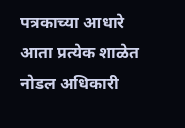पत्रकाच्या आधारे आता प्रत्येक शाळेत नोडल अधिकारी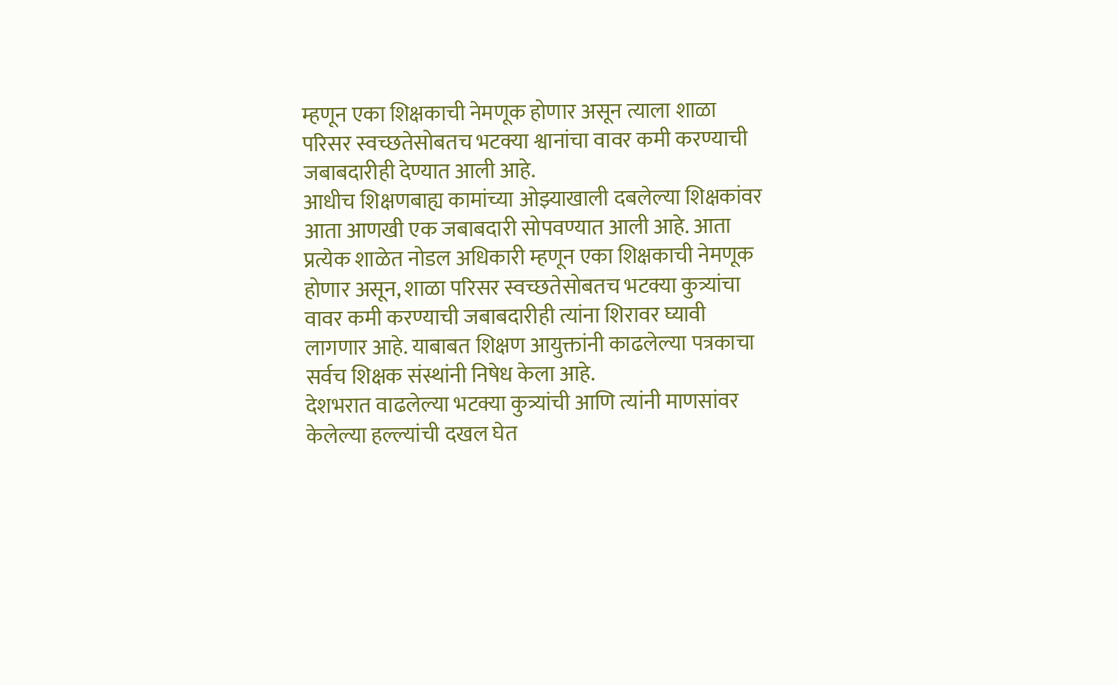म्हणून एका शिक्षकाची नेमणूक होणार असून त्याला शाळा परिसर स्वच्छतेसोबतच भटक्या श्वानांचा वावर कमी करण्याची जबाबदारीही देण्यात आली आहे.
आधीच शिक्षणबाह्य कामांच्या ओझ्याखाली दबलेल्या शिक्षकांवर आता आणखी एक जबाबदारी सोपवण्यात आली आहे. आता प्रत्येक शाळेत नोडल अधिकारी म्हणून एका शिक्षकाची नेमणूक होणार असून, शाळा परिसर स्वच्छतेसोबतच भटक्या कुत्र्यांचा वावर कमी करण्याची जबाबदारीही त्यांना शिरावर घ्यावी लागणार आहे. याबाबत शिक्षण आयुक्तांनी काढलेल्या पत्रकाचा सर्वच शिक्षक संस्थांनी निषेध केला आहे.
देशभरात वाढलेल्या भटक्या कुत्र्यांची आणि त्यांनी माणसांवर केलेल्या हल्ल्यांची दखल घेत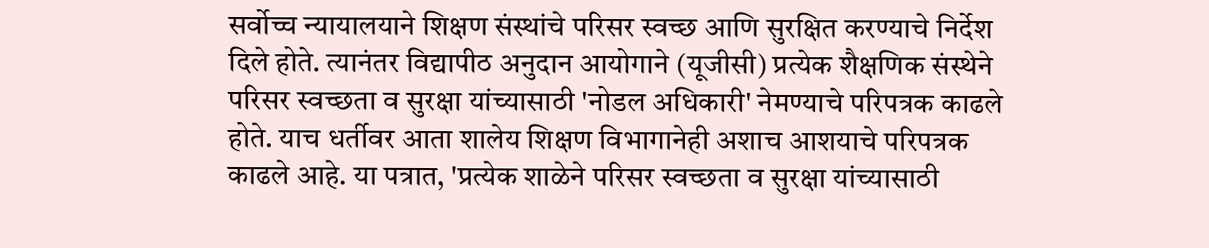सर्वोच्च न्यायालयाने शिक्षण संस्थांचे परिसर स्वच्छ आणि सुरक्षित करण्याचे निर्देश दिले होते. त्यानंतर विद्यापीठ अनुदान आयोगाने (यूजीसी) प्रत्येक शैक्षणिक संस्थेने परिसर स्वच्छता व सुरक्षा यांच्यासाठी 'नोडल अधिकारी' नेमण्याचे परिपत्रक काढले होते. याच धर्तीवर आता शालेय शिक्षण विभागानेही अशाच आशयाचे परिपत्रक काढले आहे. या पत्रात, 'प्रत्येक शाळेने परिसर स्वच्छता व सुरक्षा यांच्यासाठी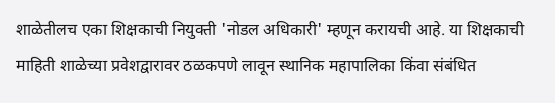शाळेतीलच एका शिक्षकाची नियुक्ती 'नोडल अधिकारी' म्हणून करायची आहे. या शिक्षकाची माहिती शाळेच्या प्रवेशद्वारावर ठळकपणे लावून स्थानिक महापालिका किंवा संबंधित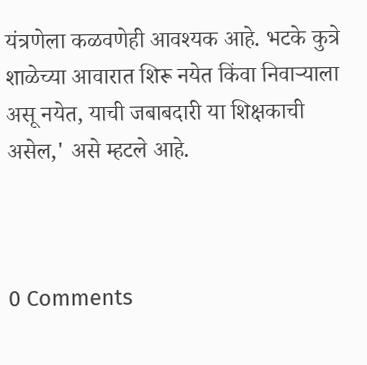यंत्रणेला कळवणेही आवश्यक आहे. भटके कुत्रे शाळेच्या आवारात शिरू नयेत किंवा निवाऱ्याला असू नयेत, याची जबाबदारी या शिक्षकाची असेल,' असे म्हटले आहे.



0 Comments